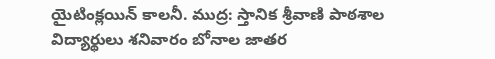యైటింక్లయిన్ కాలనీ. ముద్ర: స్తానిక శ్రీవాణి పాఠశాల విద్యార్థులు శనివారం బోనాల జాతర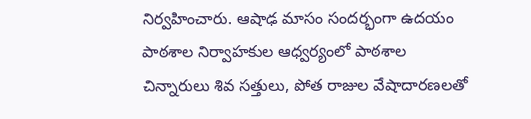నిర్వహించారు. ఆషాఢ మాసం సందర్భంగా ఉదయం పాఠశాల నిర్వాహకుల ఆధ్వర్యంలో పాఠశాల చిన్నారులు శివ సత్తులు, పోత రాజుల వేషాదారణలతో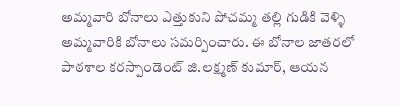అమ్మవారి బోనాలు ఎత్తుకుని పోచమ్మ తల్లి గుడికి వెళ్ళి అమ్మవారికి బోనాలు సమర్పించారు. ఈ బోనాల జాతరలో పాఠశాల కరస్పాండెంట్ జి.లక్ష్మణ్ కుమార్, ఆయన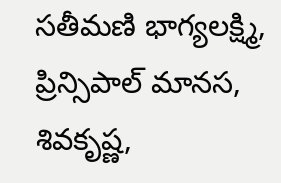సతీమణి భాగ్యలక్ష్మి, ప్రిన్సిపాల్ మానస, శివకృష్ణ,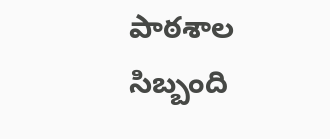పాఠశాల సిబ్బంది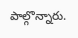పాల్గొన్నారు.